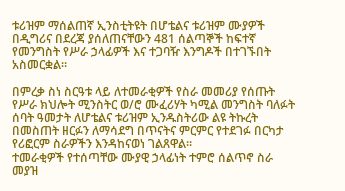ቱሪዝም ማሰልጠኛ ኢንስቲትዩት በሆቴልና ቱሪዝም ሙያዎች በዲግሪና በደረጃ ያሰለጠናቸውን 481 ሰልጣኞች ከፍተኛ የመንግስት የሥራ ኃላፊዎች እና ተጋባዥ እንግዶች በተገኙበት አስመርቋል።

በምረቃ ስነ ስርዓቱ ላይ ለተመራቂዎች የስራ መመሪያ የሰጡት የሥራ ክህሎት ሚንስትር ወ/ሮ ሙፈሪሃት ካሚል መንግስት ባለፉት ሰባት ዓመታት ለሆቴልና ቱሪዝም ኢንዱስትሪው ልዩ ትኩረት በመስጠት ዘርፉን ለማሳደግ በጥናትና ምርምር የተደገፉ በርካታ የሪፎርም ስራዎችን እንዳከናወነ ገልጸዋል።
ተመራቂዎች የተሰጣቸው ሙያዊ ኃላፊነት ተምሮ ሰልጥኖ ስራ መያዝ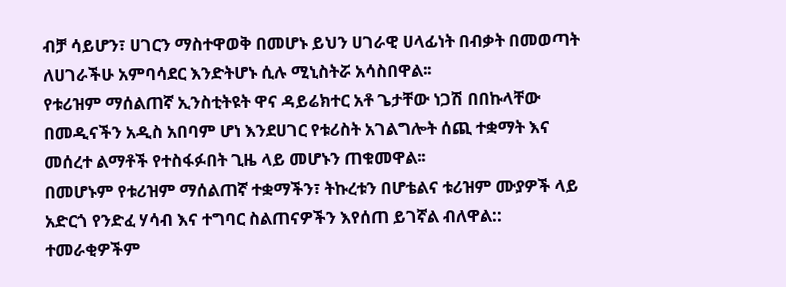ብቻ ሳይሆን፣ ሀገርን ማስተዋወቅ በመሆኑ ይህን ሀገራዊ ሀላፊነት በብቃት በመወጣት ለሀገራችሁ አምባሳደር እንድትሆኑ ሲሉ ሚኒስትሯ አሳስበዋል፡፡
የቱሪዝም ማሰልጠኛ ኢንስቲትዩት ዋና ዳይሬክተር አቶ ጌታቸው ነጋሽ በበኩላቸው በመዲናችን አዲስ አበባም ሆነ እንደሀገር የቱሪስት አገልግሎት ሰጪ ተቋማት እና መሰረተ ልማቶች የተስፋፉበት ጊዜ ላይ መሆኑን ጠቁመዋል፡፡
በመሆኑም የቱሪዝም ማሰልጠኛ ተቋማችን፣ ትኩረቱን በሆቴልና ቱሪዝም ሙያዎች ላይ አድርጎ የንድፈ ሃሳብ እና ተግባር ስልጠናዎችን እየሰጠ ይገኛል ብለዋል::
ተመራቂዎችም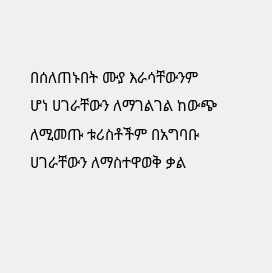በሰለጠኑበት ሙያ እራሳቸውንም ሆነ ሀገራቸውን ለማገልገል ከውጭ ለሚመጡ ቱሪስቶችም በአግባቡ ሀገራቸውን ለማስተዋወቅ ቃል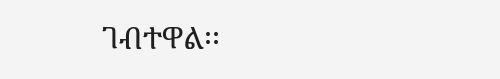ገብተዋል፡፡